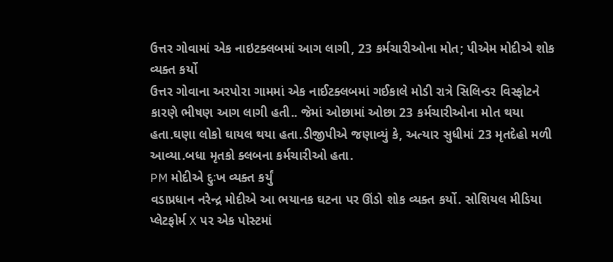ઉત્તર ગોવામાં એક નાઇટક્લબમાં આગ લાગી, 23 કર્મચારીઓના મોત; પીએમ મોદીએ શોક વ્યક્ત કર્યો
ઉત્તર ગોવાના અરપોરા ગામમાં એક નાઈટક્લબમાં ગઈકાલે મોડી રાત્રે સિલિન્ડર વિસ્ફોટને કારણે ભીષણ આગ લાગી હતી.. જેમાં ઓછામાં ઓછા 23 કર્મચારીઓના મોત થયા હતા.ઘણા લોકો ઘાયલ થયા હતા.ડીજીપીએ જણાવ્યું કે, અત્યાર સુધીમાં 23 મૃતદેહો મળી આવ્યા.બધા મૃતકો ક્લબના કર્મચારીઓ હતા.
PM મોદીએ દુઃખ વ્યક્ત કર્યું
વડાપ્રધાન નરેન્દ્ર મોદીએ આ ભયાનક ઘટના પર ઊંડો શોક વ્યક્ત કર્યો. સોશિયલ મીડિયા પ્લેટફોર્મ X પર એક પોસ્ટમાં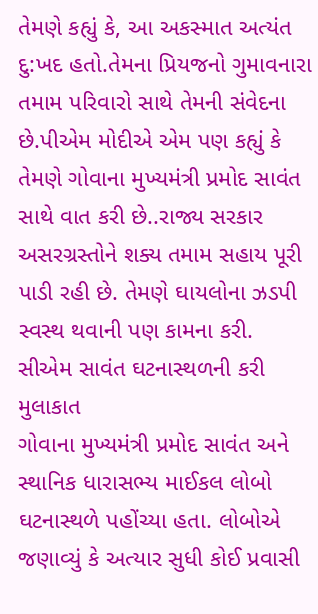તેમણે કહ્યું કે, આ અકસ્માત અત્યંત દુ:ખદ હતો.તેમના પ્રિયજનો ગુમાવનારા તમામ પરિવારો સાથે તેમની સંવેદના છે.પીએમ મોદીએ એમ પણ કહ્યું કે તેમણે ગોવાના મુખ્યમંત્રી પ્રમોદ સાવંત સાથે વાત કરી છે..રાજ્ય સરકાર અસરગ્રસ્તોને શક્ય તમામ સહાય પૂરી પાડી રહી છે. તેમણે ઘાયલોના ઝડપી સ્વસ્થ થવાની પણ કામના કરી.
સીએમ સાવંત ઘટનાસ્થળની કરી મુલાકાત
ગોવાના મુખ્યમંત્રી પ્રમોદ સાવંત અને સ્થાનિક ધારાસભ્ય માઈકલ લોબો ઘટનાસ્થળે પહોંચ્યા હતા. લોબોએ જણાવ્યું કે અત્યાર સુધી કોઈ પ્રવાસી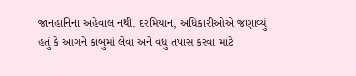જાનહાનિના અહેવાલ નથી. દરમિયાન, અધિકારીઓએ જણાવ્યું હતું કે આગને કાબુમાં લેવા અને વધુ તપાસ કરવા માટે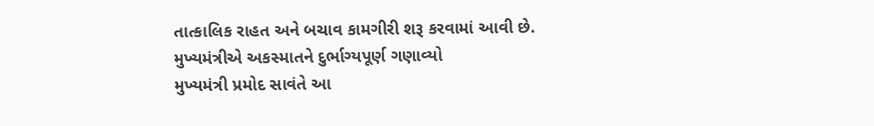તાત્કાલિક રાહત અને બચાવ કામગીરી શરૂ કરવામાં આવી છે.
મુખ્યમંત્રીએ અકસ્માતને દુર્ભાગ્યપૂર્ણ ગણાવ્યો
મુખ્યમંત્રી પ્રમોદ સાવંતે આ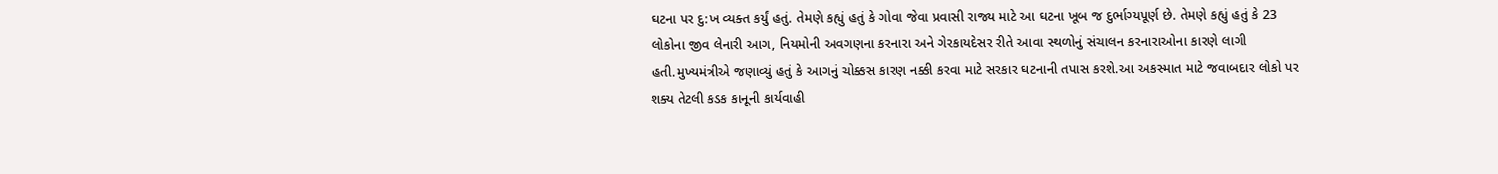ઘટના પર દુ:ખ વ્યક્ત કર્યું હતું. તેમણે કહ્યું હતું કે ગોવા જેવા પ્રવાસી રાજ્ય માટે આ ઘટના ખૂબ જ દુર્ભાગ્યપૂર્ણ છે. તેમણે કહ્યું હતું કે 23 લોકોના જીવ લેનારી આગ, નિયમોની અવગણના કરનારા અને ગેરકાયદેસર રીતે આવા સ્થળોનું સંચાલન કરનારાઓના કારણે લાગી હતી.મુખ્યમંત્રીએ જણાવ્યું હતું કે આગનું ચોક્કસ કારણ નક્કી કરવા માટે સરકાર ઘટનાની તપાસ કરશે.આ અકસ્માત માટે જવાબદાર લોકો પર શક્ય તેટલી કડક કાનૂની કાર્યવાહી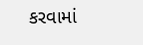કરવામાં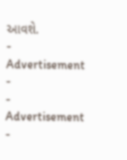આવશે.
- Advertisement -
- Advertisement -